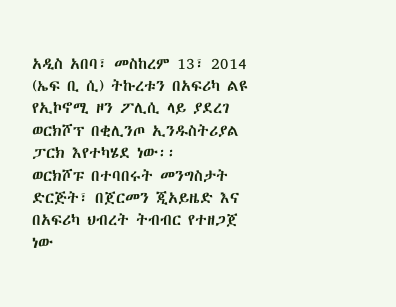አዲስ አበባ፣ መስከረም 13፣ 2014 (ኤፍ ቢ ሲ) ትኩረቱን በአፍሪካ ልዩ የኢኮኖሚ ዞን ፖሊሲ ላይ ያደረገ ወርክሾፕ በቂሊንጦ ኢንዱስትሪያል ፓርክ እየተካሄደ ነው፡፡
ወርክሾፑ በተባበሩት መንግስታት ድርጅት፣ በጀርመን ጂአይዜድ እና በአፍሪካ ህብረት ትብብር የተዘጋጀ ነው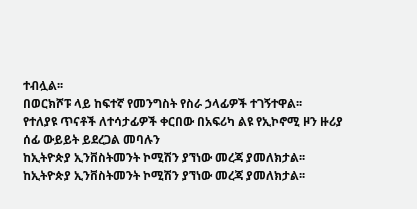ተብሏል፡፡
በወርክሾፑ ላይ ከፍተኛ የመንግስት የስራ ኃላፊዎች ተገኝተዋል፡፡
የተለያዩ ጥናቶች ለተሳታፊዎች ቀርበው በአፍሪካ ልዩ የኢኮኖሚ ዞን ዙሪያ ሰፊ ውይይት ይደረጋል መባሉን
ከኢትዮጵያ ኢንቨስትመንት ኮሚሽን ያኘነው መረጃ ያመለክታል፡፡
ከኢትዮጵያ ኢንቨስትመንት ኮሚሽን ያኘነው መረጃ ያመለክታል፡፡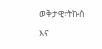ወቅታዊ፣ትኩስ እና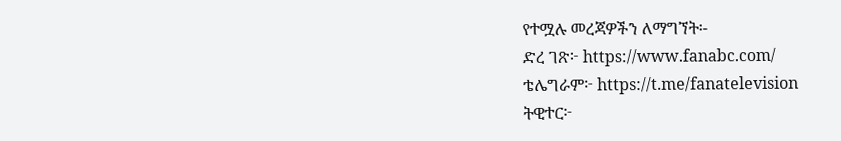የተሟሉ መረጃዎችን ለማግኘት፡-
ድረ ገጽ፦ https://www.fanabc.com/
ቴሌግራም፦ https://t.me/fanatelevision
ትዊተር፦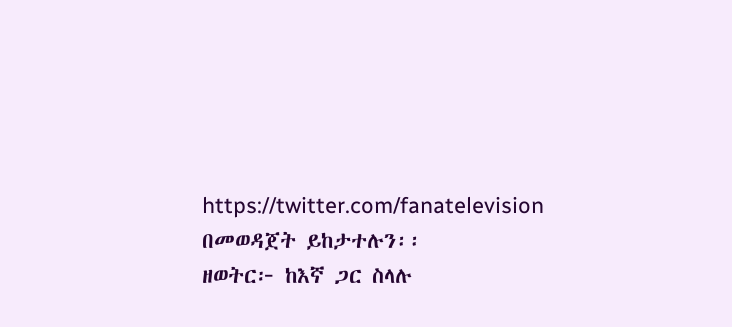https://twitter.com/fanatelevision በመወዳጀት ይከታተሉን፡፡
ዘወትር፦ ከእኛ ጋር ስላሉ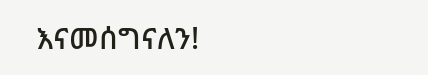እናመሰግናለን!